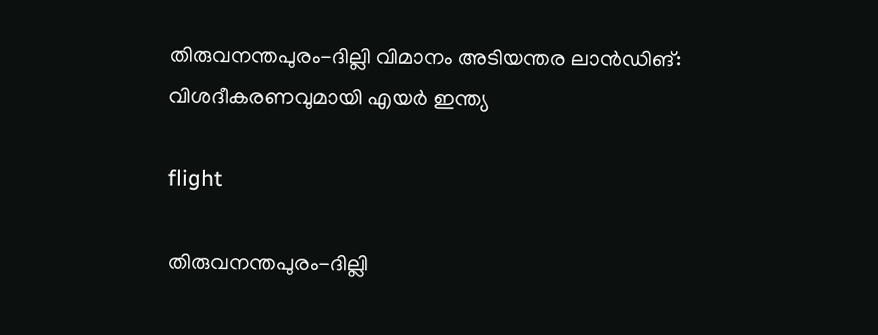തിരുവനന്തപുരം-ദില്ലി വിമാനം അടിയന്തര ലാൻഡിങ്: വിശദീകരണവുമായി എയർ ഇന്ത്യ

flight

തിരുവനന്തപുരം-ദില്ലി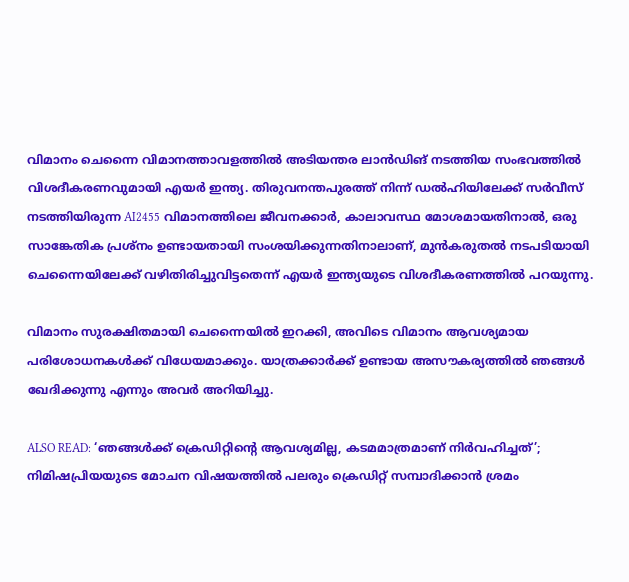വിമാനം ചെന്നൈ വിമാനത്താവളത്തിൽ അടിയന്തര ലാൻഡിങ് നടത്തിയ സംഭവത്തിൽ വിശദീകരണവുമായി എയർ ഇന്ത്യ. തിരുവനന്തപുരത്ത് നിന്ന് ഡൽഹിയിലേക്ക് സർവീസ് നടത്തിയിരുന്ന AI2455 വിമാനത്തിലെ ജീവനക്കാർ, കാലാവസ്ഥ മോശമായതിനാൽ, ഒരു സാങ്കേതിക പ്രശ്‌നം ഉണ്ടായതായി സംശയിക്കുന്നതിനാലാണ്, മുൻകരുതൽ നടപടിയായി ചെന്നൈയിലേക്ക് വഴിതിരിച്ചുവിട്ടതെന്ന് എയർ ഇന്ത്യയുടെ വിശദീകരണത്തിൽ പറയുന്നു.

വിമാനം സുരക്ഷിതമായി ചെന്നൈയിൽ ഇറക്കി, അവിടെ വിമാനം ആവശ്യമായ പരിശോധനകൾക്ക് വിധേയമാക്കും. യാത്രക്കാർക്ക് ഉണ്ടായ അസൗകര്യത്തിൽ ഞങ്ങൾ ഖേദിക്കുന്നു എന്നും അവർ അറിയിച്ചു.

ALSO READ: ‘ഞങ്ങൾക്ക് ക്രെഡിറ്റിന്റെ ആവശ്യമില്ല, കടമമാത്രമാണ് നിർവഹിച്ചത്’; നിമിഷപ്രിയയുടെ മോചന വിഷയത്തിൽ പലരും ക്രെഡിറ്റ് സമ്പാദിക്കാൻ ശ്രമം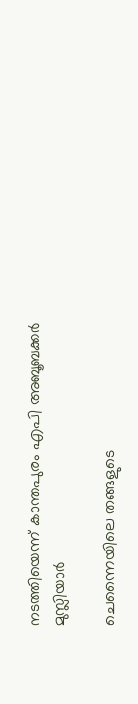നടത്തിയെന്ന് കാന്തപുരം എപി അബൂബക്കർ മുസ്ലിയാർ

ചെന്നൈയിലെ തങ്ങളുടെ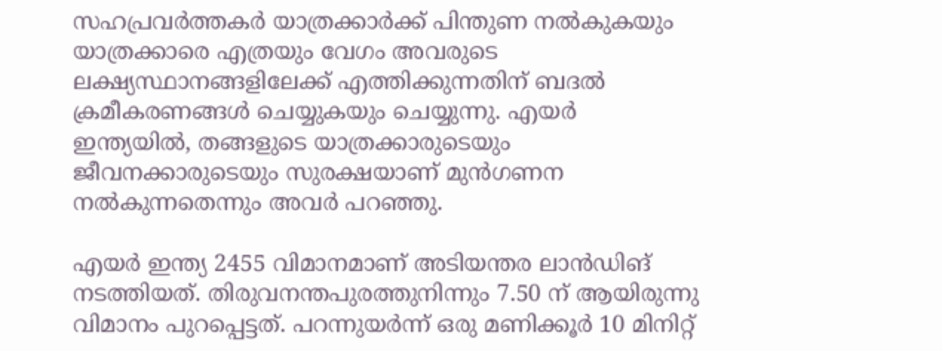സഹപ്രവർത്തകർ യാത്രക്കാർക്ക് പിന്തുണ നൽകുകയും യാത്രക്കാരെ എത്രയും വേഗം അവരുടെ ലക്ഷ്യസ്ഥാനങ്ങളിലേക്ക് എത്തിക്കുന്നതിന് ബദൽ ക്രമീകരണങ്ങൾ ചെയ്യുകയും ചെയ്യുന്നു. എയർ ഇന്ത്യയിൽ, തങ്ങളുടെ യാത്രക്കാരുടെയും ജീവനക്കാരുടെയും സുരക്ഷയാണ് മുൻ‌ഗണന നൽകുന്നതെന്നും അവർ പറഞ്ഞു.

എയർ ഇന്ത്യ 2455 വിമാനമാണ് അടിയന്തര ലാൻഡിങ് നടത്തിയത്. തിരുവനന്തപുരത്തുനിന്നും 7.50 ന് ആയിരുന്നു വിമാനം പുറപ്പെട്ടത്. പറന്നുയർന്ന് ഒരു മണിക്കൂർ 10 മിനിറ്റ്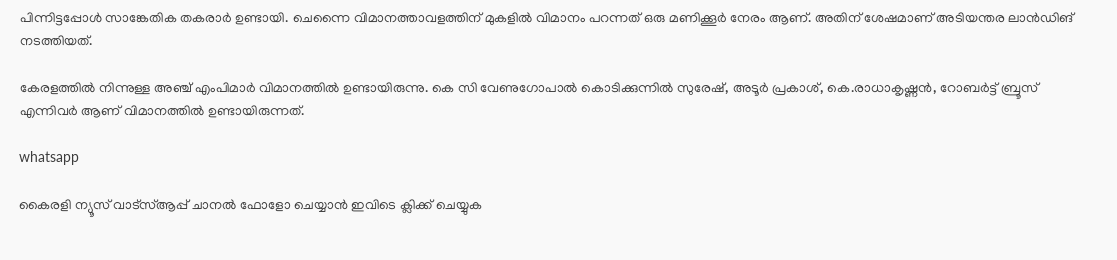പിന്നിട്ടപ്പോൾ സാങ്കേതിക തകരാർ ഉണ്ടായി. ചെന്നൈ വിമാനത്താവളത്തിന് മുകളിൽ വിമാനം പറന്നത് ഒരു മണിക്കൂർ നേരം ആണ്. അതിന് ശേഷമാണ് അടിയന്തര ലാൻഡിങ് നടത്തിയത്.

കേരളത്തിൽ നിന്നുള്ള അഞ്ച് എംപിമാർ വിമാനത്തിൽ ഉണ്ടായിരുന്നു. കെ സി വേണുഗോപാൽ കൊടിക്കുന്നിൽ സുരേഷ്, അടൂർ പ്രകാശ്, കെ.രാധാകൃഷ്ണൻ, റോബർട്ട് ബ്രൂസ് എന്നിവർ ആണ് വിമാനത്തിൽ ഉണ്ടായിരുന്നത്.

whatsapp

കൈരളി ന്യൂസ് വാട്‌സ്ആപ്പ് ചാനല്‍ ഫോളോ ചെയ്യാന്‍ ഇവിടെ ക്ലിക്ക് ചെയ്യുക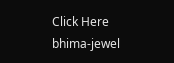Click Here
bhima-jewel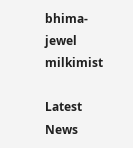bhima-jewel
milkimist

Latest News